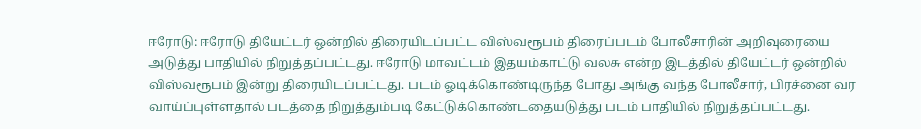ஈரோடு: ஈரோடு தியேட்டர் ஒன்றில் திரையிடப்பட்ட விஸ்வரூபம் திரைப்படம் போலீசாரின் அறிவுரையை அடுத்து பாதியில் நிறுத்தப்பட்டது. ஈரோடு மாவட்டம் இதயம்காட்டு வலசு என்ற இடத்தில் தியேட்டர் ஒன்றில் விஸ்வரூபம் இன்று திரையிடப்பட்டது. படம் ஓடிக்கொண்டிருந்த போது அங்கு வந்த போலீசார், பிரச்னை வர வாய்ப்புள்ளதால் படத்தை நிறுத்தும்படி கேட்டுக்கொண்டதையடுத்து படம் பாதியில் நிறுத்தப்பட்டது.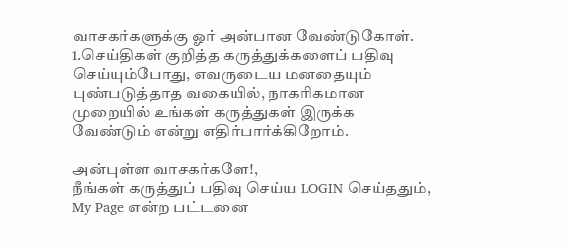வாசகர்களுக்கு ஓர் அன்பான வேண்டுகோள்.
1.செய்திகள் குறித்த கருத்துக்களைப் பதிவு செய்யும்போது, எவருடைய மனதையும் புண்படுத்தாத வகையில், நாகரிகமான முறையில் உங்கள் கருத்துகள் இருக்க வேண்டும் என்று எதிர்பார்க்கிறோம்.

அன்புள்ள வாசகர்களே!,
நீங்கள் கருத்துப் பதிவு செய்ய LOGIN செய்ததும், My Page என்ற பட்டனை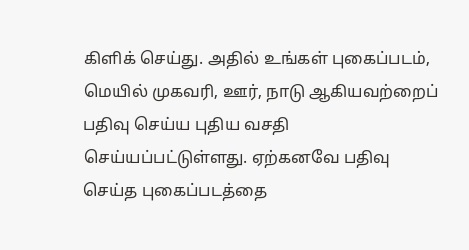கிளிக் செய்து. அதில் உங்கள் புகைப்படம், மெயில் முகவரி, ஊர், நாடு ஆகியவற்றைப் பதிவு செய்ய புதிய வசதி செய்யப்பட்டுள்ளது. ஏற்கனவே பதிவு செய்த புகைப்படத்தை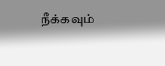நீக்கவும்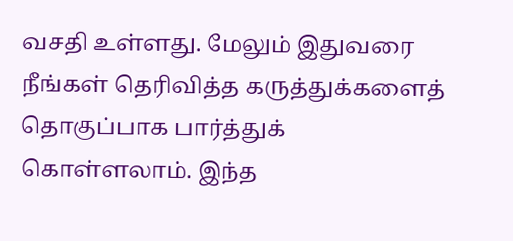வசதி உள்ளது. மேலும் இதுவரை நீங்கள் தெரிவித்த கருத்துக்களைத் தொகுப்பாக பார்த்துக் கொள்ளலாம். இந்த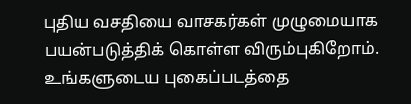புதிய வசதியை வாசகர்கள் முழுமையாக பயன்படுத்திக் கொள்ள விரும்புகிறோம். உங்களுடைய புகைப்படத்தை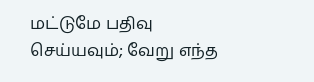மட்டுமே பதிவு செய்யவும்; வேறு எந்த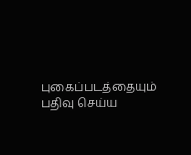புகைப்படத்தையும் பதிவு செய்ய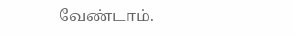வேண்டாம்.